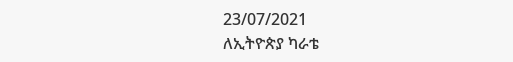23/07/2021
ለኢትዮጵያ ካራቴ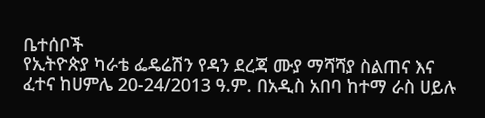ቤተሰቦች
የኢትዮጵያ ካራቴ ፌዴሬሽን የዳን ደረጃ ሙያ ማሻሻያ ስልጠና እና ፈተና ከሀምሌ 20-24/2013 ዓ.ም. በአዲስ አበባ ከተማ ራስ ሀይሉ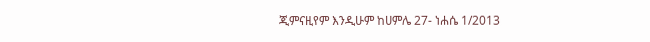ጂምናዚየም እንዲሁም ከሀምሌ 27- ነሐሴ 1/2013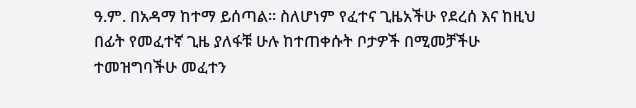ዓ.ም. በአዳማ ከተማ ይሰጣል። ስለሆነም የፈተና ጊዜአችሁ የደረሰ እና ከዚህ በፊት የመፈተኛ ጊዜ ያለፋቹ ሁሉ ከተጠቀሱት ቦታዎች በሚመቻችሁ ተመዝግባችሁ መፈተን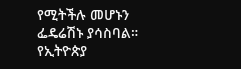የሚትችሉ መሆኑን ፌዴሬሽኑ ያሳስባል።
የኢትዮጵያ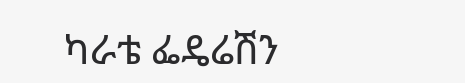ካራቴ ፌዴሬሽን